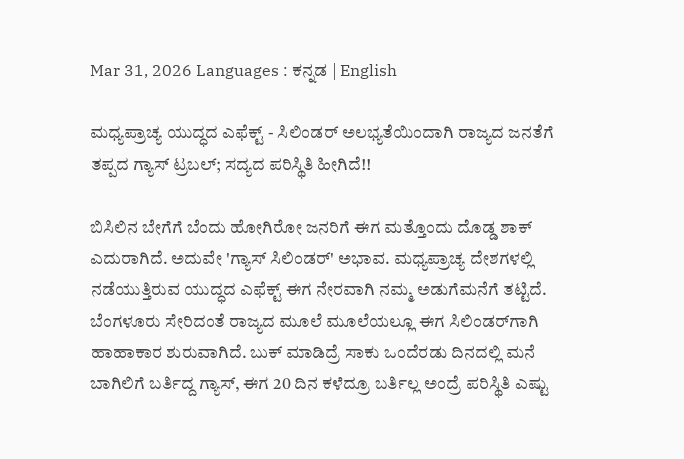Mar 31, 2026 Languages : ಕನ್ನಡ | English

ಮಧ್ಯಪ್ರಾಚ್ಯ ಯುದ್ಧದ ಎಫೆಕ್ಟ್ - ಸಿಲಿಂಡರ್ ಅಲಭ್ಯತೆಯಿಂದಾಗಿ ರಾಜ್ಯದ ಜನತೆಗೆ ತಪ್ಪದ ಗ್ಯಾಸ್ ಟ್ರಬಲ್; ಸದ್ಯದ ಪರಿಸ್ಥಿತಿ ಹೀಗಿದೆ!!

ಬಿಸಿಲಿನ ಬೇಗೆಗೆ ಬೆಂದು ಹೋಗಿರೋ ಜನರಿಗೆ ಈಗ ಮತ್ತೊಂದು ದೊಡ್ಡ ಶಾಕ್ ಎದುರಾಗಿದೆ. ಅದುವೇ 'ಗ್ಯಾಸ್ ಸಿಲಿಂಡರ್' ಅಭಾವ. ಮಧ್ಯಪ್ರಾಚ್ಯ ದೇಶಗಳಲ್ಲಿ ನಡೆಯುತ್ತಿರುವ ಯುದ್ಧದ ಎಫೆಕ್ಟ್ ಈಗ ನೇರವಾಗಿ ನಮ್ಮ ಅಡುಗೆಮನೆಗೆ ತಟ್ಟಿದೆ. ಬೆಂಗಳೂರು ಸೇರಿದಂತೆ ರಾಜ್ಯದ ಮೂಲೆ ಮೂಲೆಯಲ್ಲೂ ಈಗ ಸಿಲಿಂಡರ್‌ಗಾಗಿ ಹಾಹಾಕಾರ ಶುರುವಾಗಿದೆ. ಬುಕ್ ಮಾಡಿದ್ರೆ ಸಾಕು ಒಂದೆರಡು ದಿನದಲ್ಲಿ ಮನೆ ಬಾಗಿಲಿಗೆ ಬರ್ತಿದ್ದ ಗ್ಯಾಸ್, ಈಗ 20 ದಿನ ಕಳೆದ್ರೂ ಬರ್ತಿಲ್ಲ ಅಂದ್ರೆ ಪರಿಸ್ಥಿತಿ ಎಷ್ಟು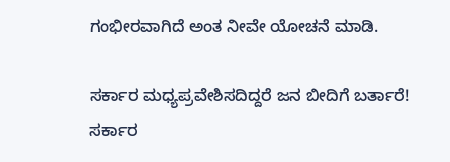ಗಂಭೀರವಾಗಿದೆ ಅಂತ ನೀವೇ ಯೋಚನೆ ಮಾಡಿ.

ಸರ್ಕಾರ ಮಧ್ಯಪ್ರವೇಶಿಸದಿದ್ದರೆ ಜನ ಬೀದಿಗೆ ಬರ್ತಾರೆ!
ಸರ್ಕಾರ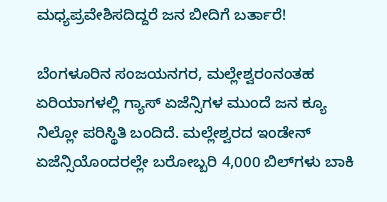ಮಧ್ಯಪ್ರವೇಶಿಸದಿದ್ದರೆ ಜನ ಬೀದಿಗೆ ಬರ್ತಾರೆ!

ಬೆಂಗಳೂರಿನ ಸಂಜಯನಗರ, ಮಲ್ಲೇಶ್ವರಂನಂತಹ ಏರಿಯಾಗಳಲ್ಲಿ ಗ್ಯಾಸ್ ಏಜೆನ್ಸಿಗಳ ಮುಂದೆ ಜನ ಕ್ಯೂ ನಿಲ್ಲೋ ಪರಿಸ್ಥಿತಿ ಬಂದಿದೆ. ಮಲ್ಲೇಶ್ವರದ ಇಂಡೇನ್ ಏಜೆನ್ಸಿಯೊಂದರಲ್ಲೇ ಬರೋಬ್ಬರಿ 4,000 ಬಿಲ್‌ಗಳು ಬಾಕಿ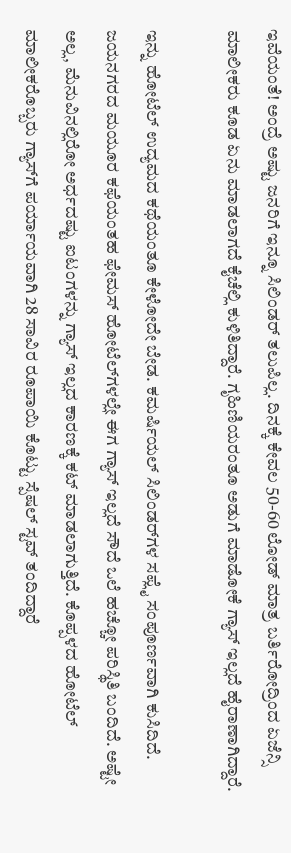ಇವೆಯಂತೆ! ಅಂದ್ರೆ ಅಷ್ಟು ಜನರಿಗೆ ಇನ್ನೂ ಸಿಲಿಂಡರ್ ತಲುಪಿಲ್ಲ. ದಿನಕ್ಕೆ ಕೇವಲ 50-60 ಲೋಡ್ ಮಾತ್ರ ಬರ್ತಿರೋದ್ರಿಂದ ಏಜೆನ್ಸಿ ಮಾಲೀಕರು ಕೂಡ ಏನು ಮಾಡಲಾಗದೆ ಕೈಚೆಲ್ಲಿ ಕುಳಿತಿದ್ದಾರೆ. ಗೃಹಿಣಿಯರಂತೂ ಅಡುಗೆ ಮಾಡೋಕೆ ಗ್ಯಾಸ್ ಇಲ್ಲದೆ ಹೈರಾಣಾಗಿದ್ದಾರೆ.

ಇನ್ನು ಹೋಟೆಲ್ ಉದ್ಯಮದ ಕಥೆಯಂತೂ ಕೇಳೋದೇ ಬೇಡ. ಕಮರ್ಷಿಯಲ್ ಸಿಲಿಂಡರ್‌ಗಳ ಸಪ್ಲೈ ಸಂಪೂರ್ಣವಾಗಿ ಕುಸಿದಿದೆ. ಜಯನಗರದ ಮಯೂರ ಕಫೆಯಂತಹ ಫೇಮಸ್ ಹೋಟೆಲ್‌ಗಳಲ್ಲೇ ಈಗ ಗ್ಯಾಸ್ ಇಲ್ಲದೆ ಸೌದೆ ಒಲೆ ಹಚ್ಚೋ ಪರಿಸ್ಥಿತಿ ಬಂದಿದೆ. ಅಷ್ಟೇ ಅಲ್ಲ, ಮೆನುವಿನಲ್ಲಿರೋ ಅರ್ಧದಷ್ಟು ಐಟಂಗಳನ್ನು ಗ್ಯಾಸ್ ಇಲ್ಲದ ಕಾರಣಕ್ಕೆ ಕಟ್ ಮಾಡಲಾಗುತ್ತಿದೆ. ಕೊಪ್ಪಳದ ಹೋಟೆಲ್ ಮಾಲೀಕರೊಬ್ಬರು ಗ್ಯಾಸ್‌ಗೆ ಪರ್ಯಾಯವಾಗಿ 28 ಸಾವಿರ ರೂಪಾಯಿ ಕೊಟ್ಟು ಸ್ಪೆಷಲ್ ಸ್ಟವ್ ತಂದಿದ್ದಾರೆ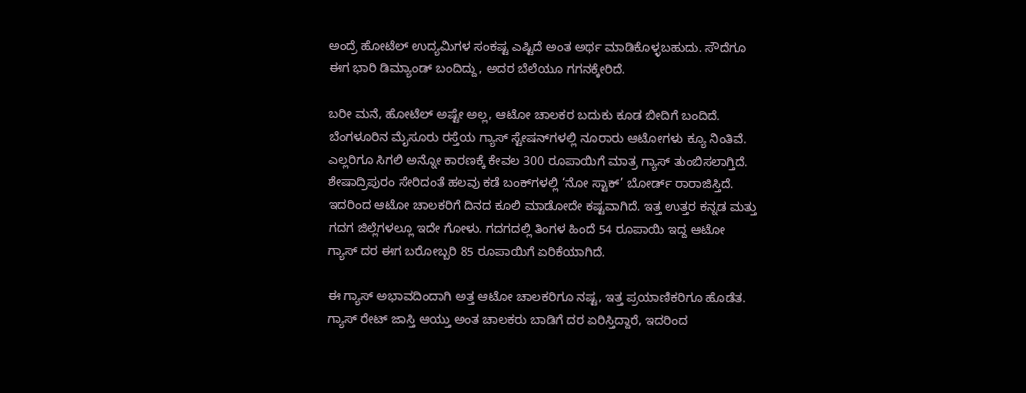ಅಂದ್ರೆ ಹೋಟೆಲ್ ಉದ್ಯಮಿಗಳ ಸಂಕಷ್ಟ ಎಷ್ಟಿದೆ ಅಂತ ಅರ್ಥ ಮಾಡಿಕೊಳ್ಳಬಹುದು. ಸೌದೆಗೂ ಈಗ ಭಾರಿ ಡಿಮ್ಯಾಂಡ್ ಬಂದಿದ್ದು, ಅದರ ಬೆಲೆಯೂ ಗಗನಕ್ಕೇರಿದೆ.

ಬರೀ ಮನೆ, ಹೋಟೆಲ್ ಅಷ್ಟೇ ಅಲ್ಲ, ಆಟೋ ಚಾಲಕರ ಬದುಕು ಕೂಡ ಬೀದಿಗೆ ಬಂದಿದೆ. ಬೆಂಗಳೂರಿನ ಮೈಸೂರು ರಸ್ತೆಯ ಗ್ಯಾಸ್ ಸ್ಟೇಷನ್‌ಗಳಲ್ಲಿ ನೂರಾರು ಆಟೋಗಳು ಕ್ಯೂ ನಿಂತಿವೆ. ಎಲ್ಲರಿಗೂ ಸಿಗಲಿ ಅನ್ನೋ ಕಾರಣಕ್ಕೆ ಕೇವಲ 300 ರೂಪಾಯಿಗೆ ಮಾತ್ರ ಗ್ಯಾಸ್ ತುಂಬಿಸಲಾಗ್ತಿದೆ. ಶೇಷಾದ್ರಿಪುರಂ ಸೇರಿದಂತೆ ಹಲವು ಕಡೆ ಬಂಕ್‌ಗಳಲ್ಲಿ ‘ನೋ ಸ್ಟಾಕ್’ ಬೋರ್ಡ್ ರಾರಾಜಿಸ್ತಿದೆ. ಇದರಿಂದ ಆಟೋ ಚಾಲಕರಿಗೆ ದಿನದ ಕೂಲಿ ಮಾಡೋದೇ ಕಷ್ಟವಾಗಿದೆ. ಇತ್ತ ಉತ್ತರ ಕನ್ನಡ ಮತ್ತು ಗದಗ ಜಿಲ್ಲೆಗಳಲ್ಲೂ ಇದೇ ಗೋಳು. ಗದಗದಲ್ಲಿ ತಿಂಗಳ ಹಿಂದೆ 54 ರೂಪಾಯಿ ಇದ್ದ ಆಟೋ ಗ್ಯಾಸ್ ದರ ಈಗ ಬರೋಬ್ಬರಿ 85 ರೂಪಾಯಿಗೆ ಏರಿಕೆಯಾಗಿದೆ.

ಈ ಗ್ಯಾಸ್ ಅಭಾವದಿಂದಾಗಿ ಅತ್ತ ಆಟೋ ಚಾಲಕರಿಗೂ ನಷ್ಟ, ಇತ್ತ ಪ್ರಯಾಣಿಕರಿಗೂ ಹೊಡೆತ. ಗ್ಯಾಸ್ ರೇಟ್ ಜಾಸ್ತಿ ಆಯ್ತು ಅಂತ ಚಾಲಕರು ಬಾಡಿಗೆ ದರ ಏರಿಸ್ತಿದ್ದಾರೆ, ಇದರಿಂದ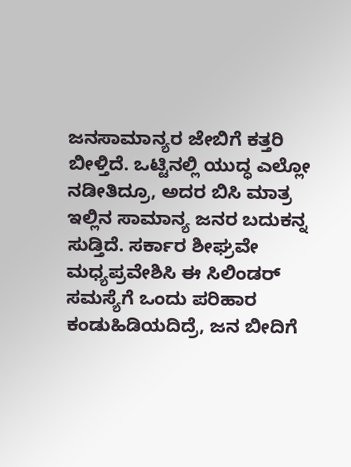ಜನಸಾಮಾನ್ಯರ ಜೇಬಿಗೆ ಕತ್ತರಿ ಬೀಳ್ತಿದೆ. ಒಟ್ಟಿನಲ್ಲಿ ಯುದ್ಧ ಎಲ್ಲೋ ನಡೀತಿದ್ರೂ, ಅದರ ಬಿಸಿ ಮಾತ್ರ ಇಲ್ಲಿನ ಸಾಮಾನ್ಯ ಜನರ ಬದುಕನ್ನ ಸುಡ್ತಿದೆ. ಸರ್ಕಾರ ಶೀಘ್ರವೇ ಮಧ್ಯಪ್ರವೇಶಿಸಿ ಈ ಸಿಲಿಂಡರ್ ಸಮಸ್ಯೆಗೆ ಒಂದು ಪರಿಹಾರ ಕಂಡುಹಿಡಿಯದಿದ್ರೆ, ಜನ ಬೀದಿಗೆ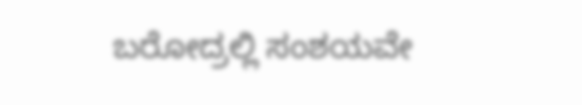ಬರೋದ್ರಲ್ಲಿ ಸಂಶಯವೇ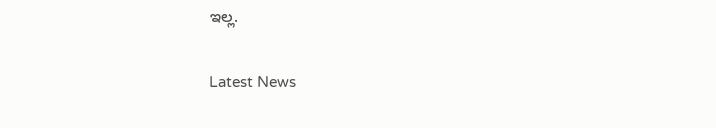ಇಲ್ಲ.

Latest News